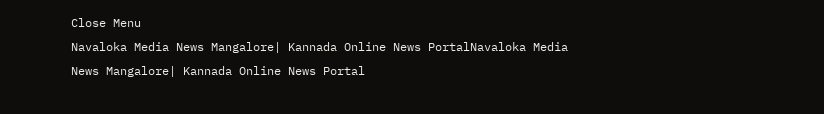Close Menu
Navaloka Media News Mangalore| Kannada Online News PortalNavaloka Media News Mangalore| Kannada Online News Portal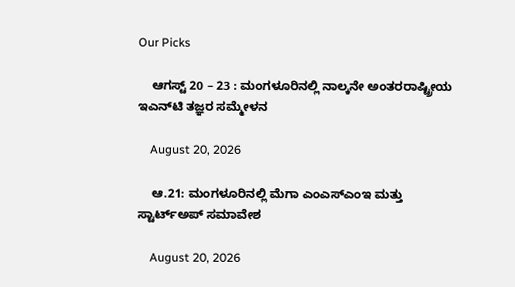Our Picks

    ಆಗಸ್ಟ್ 20 – 23 : ಮಂಗಳೂರಿನಲ್ಲಿ ನಾಲ್ಕನೇ ಅಂತರರಾಷ್ಟ್ರೀಯ ಇಎನ್‌ಟಿ ತಜ್ಞರ ಸಮ್ಮೇಳನ

    August 20, 2026

    ಆ.21: ಮಂಗಳೂರಿನಲ್ಲಿ ಮೆಗಾ ಎಂಎಸ್‌ಎಂಇ ಮತ್ತು ಸ್ಟಾರ್ಟ್‌ಅಪ್ ಸಮಾವೇಶ

    August 20, 2026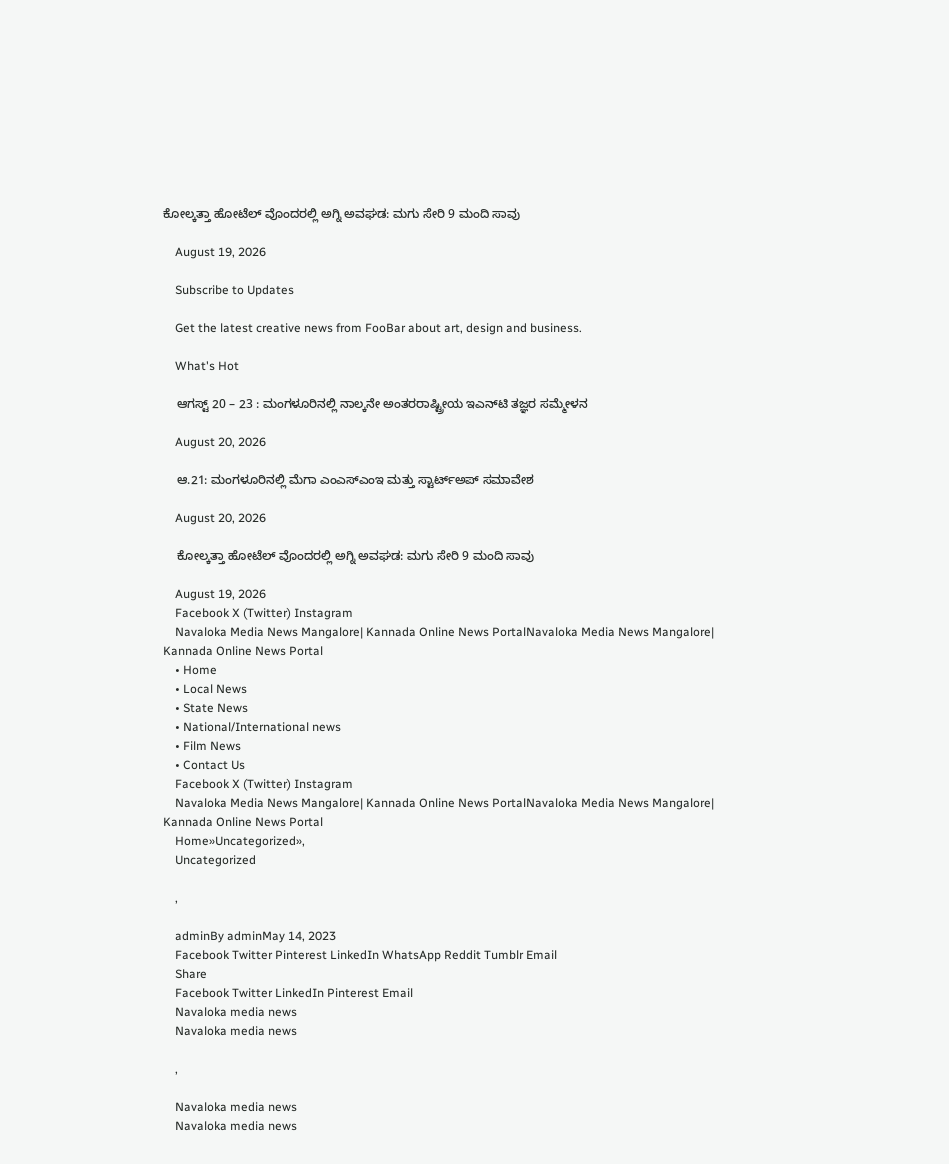ಕೋಲ್ಕತ್ತಾ ಹೋಟೆಲ್ ವೊಂದರಲ್ಲಿ ಅಗ್ನಿ ಅವಘಡ: ಮಗು ಸೇರಿ 9 ಮಂದಿ ಸಾವು

    August 19, 2026

    Subscribe to Updates

    Get the latest creative news from FooBar about art, design and business.

    What's Hot

    ಆಗಸ್ಟ್ 20 – 23 : ಮಂಗಳೂರಿನಲ್ಲಿ ನಾಲ್ಕನೇ ಅಂತರರಾಷ್ಟ್ರೀಯ ಇಎನ್‌ಟಿ ತಜ್ಞರ ಸಮ್ಮೇಳನ

    August 20, 2026

    ಆ.21: ಮಂಗಳೂರಿನಲ್ಲಿ ಮೆಗಾ ಎಂಎಸ್‌ಎಂಇ ಮತ್ತು ಸ್ಟಾರ್ಟ್‌ಅಪ್ ಸಮಾವೇಶ

    August 20, 2026

    ಕೋಲ್ಕತ್ತಾ ಹೋಟೆಲ್ ವೊಂದರಲ್ಲಿ ಅಗ್ನಿ ಅವಘಡ: ಮಗು ಸೇರಿ 9 ಮಂದಿ ಸಾವು

    August 19, 2026
    Facebook X (Twitter) Instagram
    Navaloka Media News Mangalore| Kannada Online News PortalNavaloka Media News Mangalore| Kannada Online News Portal
    • Home
    • Local News
    • State News
    • National/International news
    • Film News
    • Contact Us
    Facebook X (Twitter) Instagram
    Navaloka Media News Mangalore| Kannada Online News PortalNavaloka Media News Mangalore| Kannada Online News Portal
    Home»Uncategorized»,
    Uncategorized

    ,

    adminBy adminMay 14, 2023
    Facebook Twitter Pinterest LinkedIn WhatsApp Reddit Tumblr Email
    Share
    Facebook Twitter LinkedIn Pinterest Email
    Navaloka media news
    Navaloka media news

    ,

    Navaloka media news
    Navaloka media news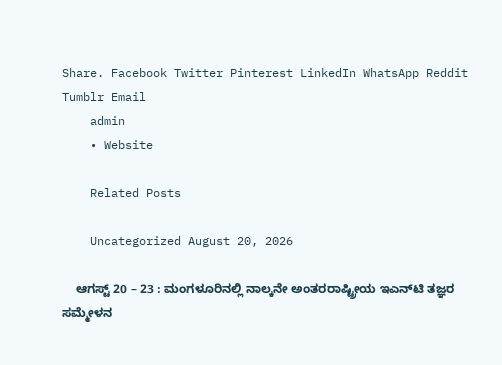Share. Facebook Twitter Pinterest LinkedIn WhatsApp Reddit Tumblr Email
    admin
    • Website

    Related Posts

    Uncategorized August 20, 2026

    ಆಗಸ್ಟ್ 20 – 23 : ಮಂಗಳೂರಿನಲ್ಲಿ ನಾಲ್ಕನೇ ಅಂತರರಾಷ್ಟ್ರೀಯ ಇಎನ್‌ಟಿ ತಜ್ಞರ ಸಮ್ಮೇಳನ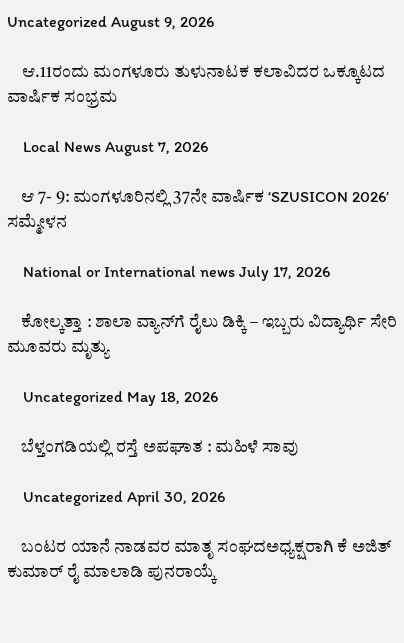Uncategorized August 9, 2026

    ಆ.11ರಂದು ಮಂಗಳೂರು ತುಳುನಾಟಕ ಕಲಾವಿದರ ಒಕ್ಕೂಟದ ವಾರ್ಷಿಕ ಸಂಭ್ರಮ

    Local News August 7, 2026

    ಆ 7- 9: ಮಂಗಳೂರಿನಲ್ಲಿ 37ನೇ ವಾರ್ಷಿಕ ‘SZUSICON 2026’ ಸಮ್ಮೇಳನ

    National or International news July 17, 2026

    ಕೋಲ್ಕತ್ತಾ : ಶಾಲಾ ವ್ಯಾನ್‌ಗೆ ರೈಲು ಡಿಕ್ಕಿ – ಇಬ್ಬರು ವಿದ್ಯಾರ್ಥಿ ಸೇರಿ ಮೂವರು ಮೃತ್ಯು

    Uncategorized May 18, 2026

    ಬೆಳ್ತಂಗಡಿಯಲ್ಲಿ ರಸ್ತೆ ಅಪಘಾತ : ಮಹಿಳೆ ಸಾವು

    Uncategorized April 30, 2026

    ಬಂಟರ ಯಾನೆ ನಾಡವರ ಮಾತೃ ಸಂಘದಅಧ್ಯಕ್ಷರಾಗಿ ಕೆ ಅಜಿತ್ ಕುಮಾರ್ ರೈ ಮಾಲಾಡಿ ಪುನರಾಯ್ಕೆ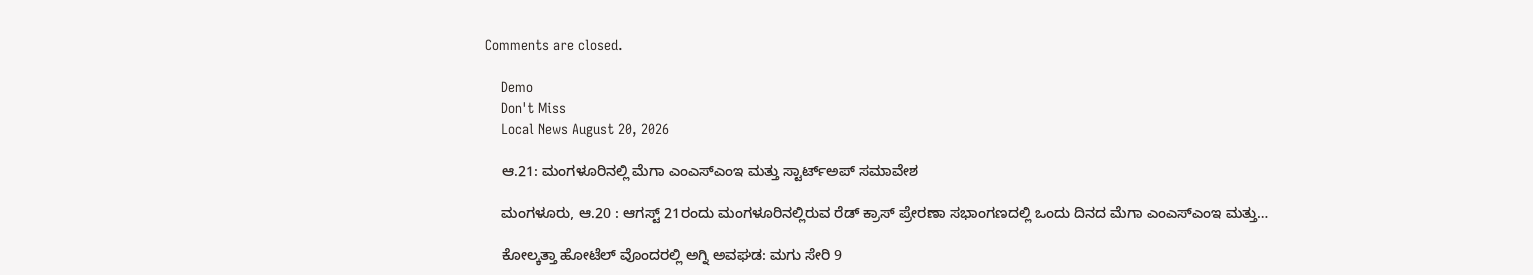Comments are closed.

    Demo
    Don't Miss
    Local News August 20, 2026

    ಆ.21: ಮಂಗಳೂರಿನಲ್ಲಿ ಮೆಗಾ ಎಂಎಸ್‌ಎಂಇ ಮತ್ತು ಸ್ಟಾರ್ಟ್‌ಅಪ್ ಸಮಾವೇಶ

    ಮಂಗಳೂರು, ಆ.20 : ಆಗಸ್ಟ್ 21ರಂದು ಮಂಗಳೂರಿನಲ್ಲಿರುವ ರೆಡ್ ಕ್ರಾಸ್ ಪ್ರೇರಣಾ ಸಭಾಂಗಣದಲ್ಲಿ ಒಂದು ದಿನದ ಮೆಗಾ ಎಂಎಸ್‌ಎಂಇ ಮತ್ತು…

    ಕೋಲ್ಕತ್ತಾ ಹೋಟೆಲ್ ವೊಂದರಲ್ಲಿ ಅಗ್ನಿ ಅವಘಡ: ಮಗು ಸೇರಿ 9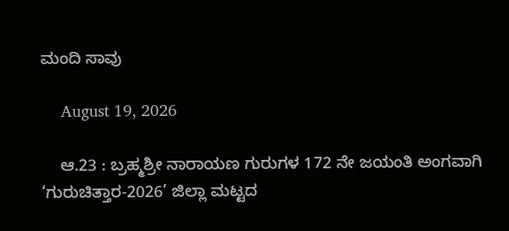ಮಂದಿ ಸಾವು

    August 19, 2026

    ಆ.23 : ಬ್ರಹ್ಮಶ್ರೀ ನಾರಾಯಣ ಗುರುಗಳ 172 ನೇ ಜಯಂತಿ ಅಂಗವಾಗಿ ‘ಗುರುಚಿತ್ತಾರ-2026’ ಜಿಲ್ಲಾ ಮಟ್ಟದ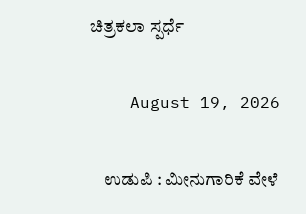ಚಿತ್ರಕಲಾ ಸ್ಪರ್ಧೆ

    August 19, 2026

    ಉಡುಪಿ : ಮೀನುಗಾರಿಕೆ ವೇಳೆ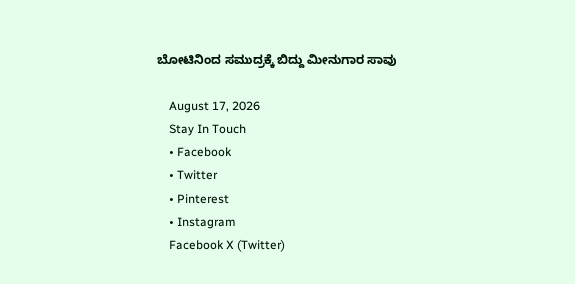ಬೋಟಿನಿಂದ ಸಮುದ್ರಕ್ಕೆ ಬಿದ್ದು ಮೀನುಗಾರ ಸಾವು

    August 17, 2026
    Stay In Touch
    • Facebook
    • Twitter
    • Pinterest
    • Instagram
    Facebook X (Twitter)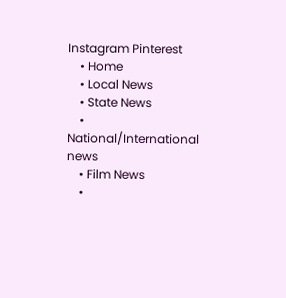Instagram Pinterest
    • Home
    • Local News
    • State News
    • National/International news
    • Film News
    •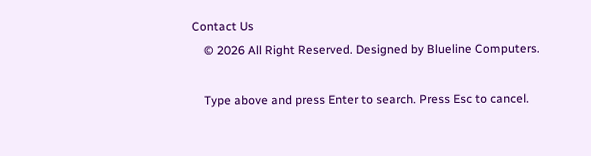Contact Us
    © 2026 All Right Reserved. Designed by Blueline Computers.

    Type above and press Enter to search. Press Esc to cancel.